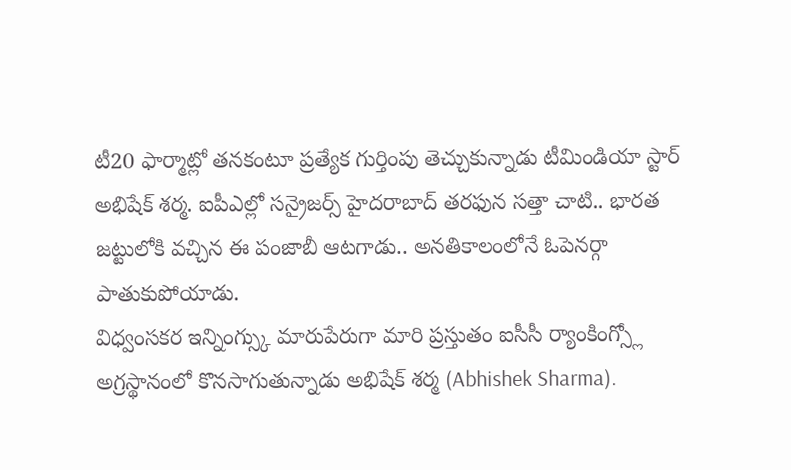టీ20 ఫార్మాట్లో తనకంటూ ప్రత్యేక గుర్తింపు తెచ్చుకున్నాడు టీమిండియా స్టార్ అభిషేక్ శర్మ. ఐపీఎల్లో సన్రైజర్స్ హైదరాబాద్ తరఫున సత్తా చాటి.. భారత జట్టులోకి వచ్చిన ఈ పంజాబీ ఆటగాడు.. అనతికాలంలోనే ఓపెనర్గా పాతుకుపోయాడు.
విధ్వంసకర ఇన్నింగ్స్కు మారుపేరుగా మారి ప్రస్తుతం ఐసీసీ ర్యాంకింగ్స్లో అగ్రస్థానంలో కొనసాగుతున్నాడు అభిషేక్ శర్మ (Abhishek Sharma).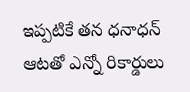ఇప్పటికే తన ధనాధన్ ఆటతో ఎన్నో రికార్డులు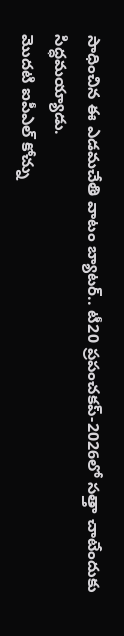సాధించిన ఈ ఎడమచేతి వాటం బ్యాటర్.. టీ20 ప్రపంచకప్-2026లో సత్తా చాటేందుకు సిద్ధమయ్యాడు.
మొదటి ఐపీఎల్ కోచ్ను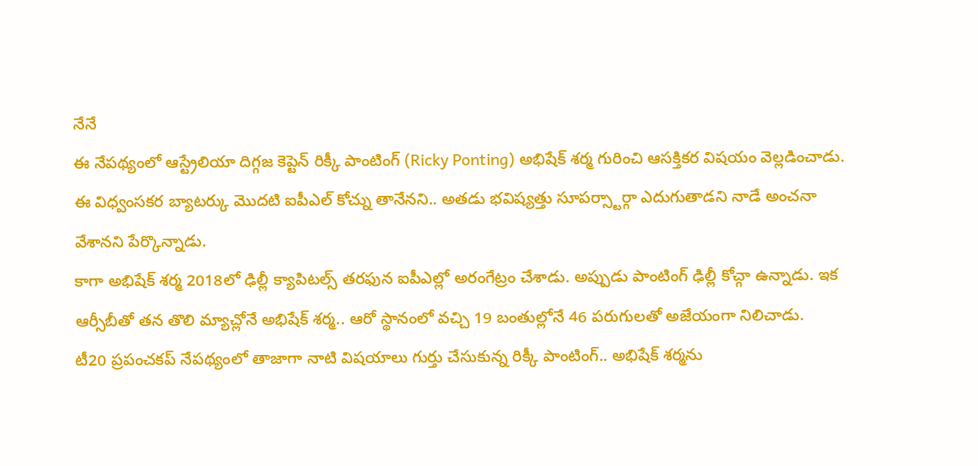నేనే
ఈ నేపథ్యంలో ఆస్ట్రేలియా దిగ్గజ కెప్టెన్ రిక్కీ పాంటింగ్ (Ricky Ponting) అభిషేక్ శర్మ గురించి ఆసక్తికర విషయం వెల్లడించాడు. ఈ విధ్వంసకర బ్యాటర్కు మొదటి ఐపీఎల్ కోచ్ను తానేనని.. అతడు భవిష్యత్తు సూపర్స్టార్గా ఎదుగుతాడని నాడే అంచనా వేశానని పేర్కొన్నాడు.
కాగా అభిషేక్ శర్మ 2018లో ఢిల్లీ క్యాపిటల్స్ తరఫున ఐపీఎల్లో అరంగేట్రం చేశాడు. అప్పుడు పాంటింగ్ ఢిల్లీ కోచ్గా ఉన్నాడు. ఇక ఆర్సీబీతో తన తొలి మ్యాచ్లోనే అభిషేక్ శర్మ.. ఆరో స్థానంలో వచ్చి 19 బంతుల్లోనే 46 పరుగులతో అజేయంగా నిలిచాడు.
టీ20 ప్రపంచకప్ నేపథ్యంలో తాజాగా నాటి విషయాలు గుర్తు చేసుకున్న రిక్కీ పాంటింగ్.. అభిషేక్ శర్మను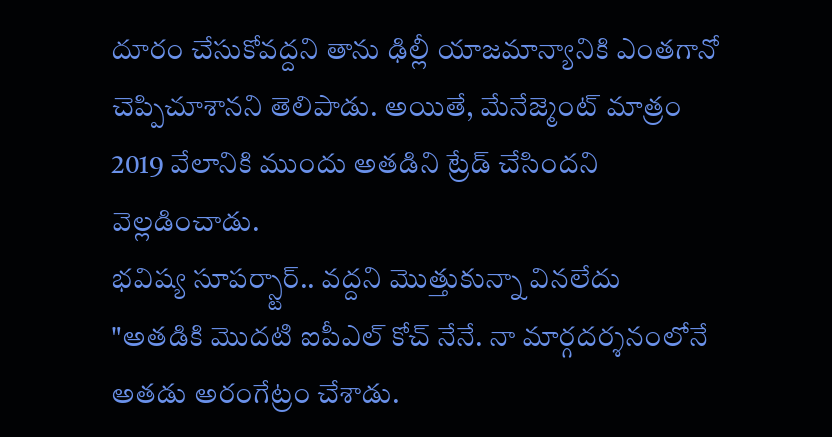దూరం చేసుకోవద్దని తాను ఢిల్లీ యాజమాన్యానికి ఎంతగానో చెప్పిచూశానని తెలిపాడు. అయితే, మేనేజ్మెంట్ మాత్రం 2019 వేలానికి ముందు అతడిని ట్రేడ్ చేసిందని వెల్లడించాడు.
భవిష్య సూపర్స్టార్.. వద్దని మొత్తుకున్నా వినలేదు
"అతడికి మొదటి ఐపీఎల్ కోచ్ నేనే. నా మార్గదర్శనంలోనే అతడు అరంగేట్రం చేశాడు.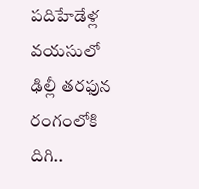పదిహేడేళ్ల వయసులో ఢిల్లీ తరఫున రంగంలోకి దిగి..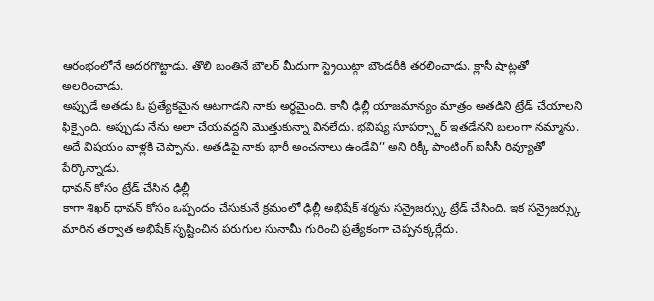ఆరంభంలోనే అదరగొట్టాడు. తొలి బంతినే బౌలర్ మీదుగా స్ట్రెయిట్గా బౌండరీకి తరలించాడు. క్లాసీ షాట్లతో అలరించాడు.
అప్పుడే అతడు ఓ ప్రత్యేకమైన ఆటగాడని నాకు అర్థమైంది. కానీ ఢిల్లీ యాజమాన్యం మాత్రం అతడిని ట్రేడ్ చేయాలని ఫిక్సైంది. అప్పుడు నేను అలా చేయవద్దని మొత్తుకున్నా వినలేదు. భవిష్య సూపర్స్టార్ ఇతడేనని బలంగా నమ్మాను. అదే విషయం వాళ్లకి చెప్పాను. అతడిపై నాకు భారీ అంచనాలు ఉండేవి’’ అని రిక్కీ పాంటింగ్ ఐసీసీ రివ్యూతో పేర్కొన్నాడు.
ధావన్ కోసం ట్రేడ్ చేసిన ఢిల్లీ
కాగా శిఖర్ ధావన్ కోసం ఒప్పందం చేసుకునే క్రమంలో ఢిల్లీ అభిషేక్ శర్మను సన్రైజర్స్కు ట్రేడ్ చేసింది. ఇక సన్రైజర్స్కు మారిన తర్వాత అభిషేక్ సృష్టించిన పరుగుల సునామీ గురించి ప్రత్యేకంగా చెప్పనక్కర్లేదు.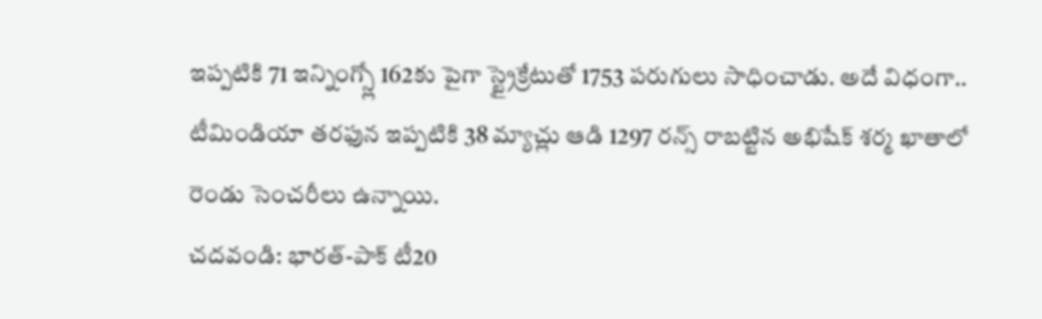ఇప్పటికి 71 ఇన్నింగ్స్లో 162కు పైగా స్ట్రైక్రేటుతో 1753 పరుగులు సాధించాడు. అదే విధంగా.. టీమిండియా తరఫున ఇప్పటికి 38 మ్యాచ్లు ఆడి 1297 రన్స్ రాబట్టిన అభిషేక్ శర్మ ఖాతాలో రెండు సెంచరీలు ఉన్నాయి.
చదవండి: భారత్-పాక్ టీ20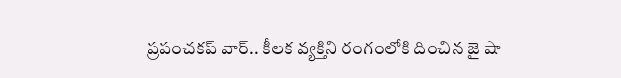ప్రపంచకప్ వార్.. కీలక వ్యక్తిని రంగంలోకి దించిన జై షా